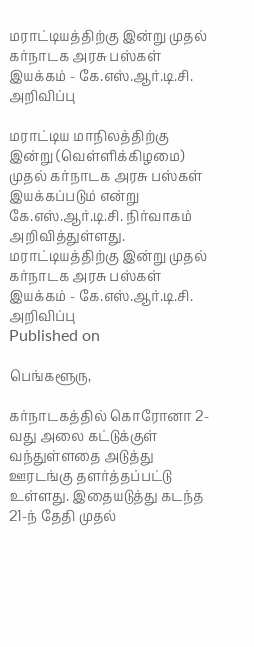மராட்டியத்திற்கு இன்று முதல் கர்நாடக அரசு பஸ்கள் இயக்கம் - கே.எஸ்.ஆர்.டி.சி. அறிவிப்பு

மராட்டிய மாநிலத்திற்கு இன்று (வெள்ளிக்கிழமை) முதல் கர்நாடக அரசு பஸ்கள் இயக்கப்படும் என்று கே.எஸ்.ஆர்.டி.சி. நிர்வாகம் அறிவித்துள்ளது.
மராட்டியத்திற்கு இன்று முதல் கர்நாடக அரசு பஸ்கள் இயக்கம் - கே.எஸ்.ஆர்.டி.சி. அறிவிப்பு
Published on

பெங்களூரு,

கர்நாடகத்தில் கொரோனா 2-வது அலை கட்டுக்குள் வந்துள்ளதை அடுத்து ஊரடங்கு தளர்த்தப்பட்டு உள்ளது. இதையடுத்து கடந்த 21-ந் தேதி முதல்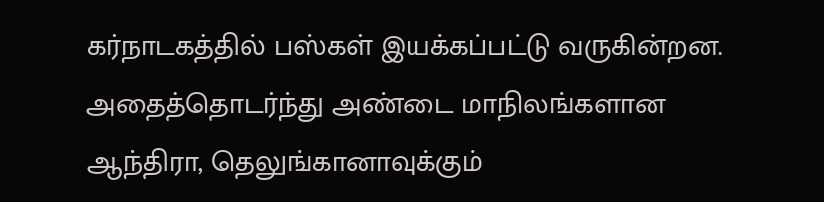கர்நாடகத்தில் பஸ்கள் இயக்கப்பட்டு வருகின்றன. அதைத்தொடர்ந்து அண்டை மாநிலங்களான ஆந்திரா, தெலுங்கானாவுக்கும்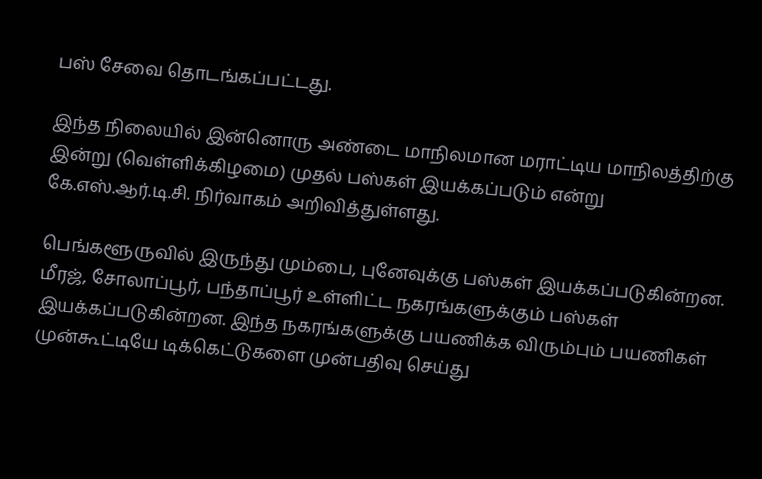பஸ் சேவை தொடங்கப்பட்டது.

இந்த நிலையில் இன்னொரு அண்டை மாநிலமான மராட்டிய மாநிலத்திற்கு இன்று (வெள்ளிக்கிழமை) முதல் பஸ்கள் இயக்கப்படும் என்று கே.எஸ்.ஆர்.டி.சி. நிர்வாகம் அறிவித்துள்ளது.

பெங்களூருவில் இருந்து மும்பை, புனேவுக்கு பஸ்கள் இயக்கப்படுகின்றன. மீரஜ், சோலாப்பூர், பந்தாப்பூர் உள்ளிட்ட நகரங்களுக்கும் பஸ்கள் இயக்கப்படுகின்றன. இந்த நகரங்களுக்கு பயணிக்க விரும்பும் பயணிகள் முன்கூட்டியே டிக்கெட்டுகளை முன்பதிவு செய்து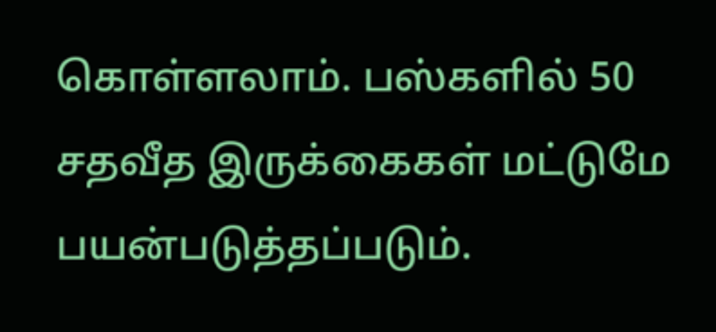கொள்ளலாம். பஸ்களில் 50 சதவீத இருக்கைகள் மட்டுமே பயன்படுத்தப்படும்.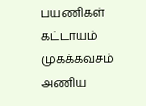பயணிகள் கட்டாயம் முகக்கவசம் அணிய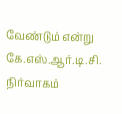வேண்டும் என்று கே.எஸ்.ஆர்.டி.சி. நிர்வாகம்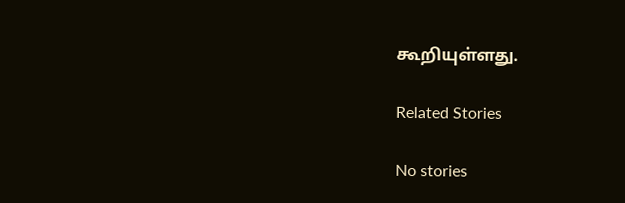கூறியுள்ளது.

Related Stories

No stories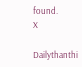found.
X

Dailythanthi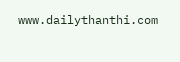www.dailythanthi.com